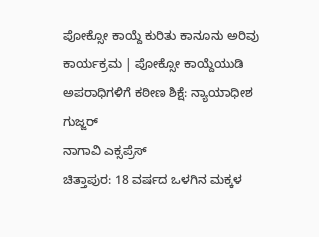ಪೋಕ್ಸೋ ಕಾಯ್ದೆ ಕುರಿತು ಕಾನೂನು ಅರಿವು ಕಾರ್ಯಕ್ರಮ | ಪೋಕ್ಸೋ ಕಾಯ್ದೆಯುಡಿ ಅಪರಾಧಿಗಳಿಗೆ ಕಠೀಣ ಶಿಕ್ಷೆ: ನ್ಯಾಯಾಧೀಶ ಗುಜ್ಜರ್
ನಾಗಾವಿ ಎಕ್ಸಪ್ರೆಸ್
ಚಿತ್ತಾಪುರ: 18 ವರ್ಷದ ಒಳಗಿನ ಮಕ್ಕಳ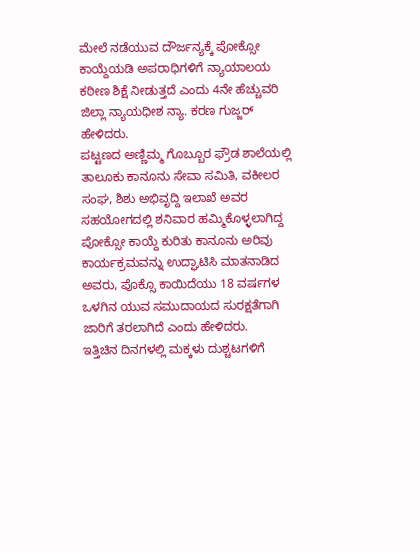ಮೇಲೆ ನಡೆಯುವ ದೌರ್ಜನ್ಯಕ್ಕೆ ಪೋಕ್ಸೋ ಕಾಯ್ದೆಯಡಿ ಅಪರಾಧಿಗಳಿಗೆ ನ್ಯಾಯಾಲಯ ಕಠೀಣ ಶಿಕ್ಷೆ ನೀಡುತ್ತದೆ ಎಂದು 4ನೇ ಹೆಚ್ಚುವರಿ ಜಿಲ್ಲಾ ನ್ಯಾಯಧೀಶ ನ್ಯಾ. ಕರಣ ಗುಜ್ಜರ್ ಹೇಳಿದರು.
ಪಟ್ಟಣದ ಅಣ್ಣಿಮ್ಮ ಗೊಬ್ಬೂರ ಫ್ರೌಡ ಶಾಲೆಯಲ್ಲಿ ತಾಲೂಕು ಕಾನೂನು ಸೇವಾ ಸಮಿತಿ, ವಕೀಲರ ಸಂಘ, ಶಿಶು ಅಭಿವೃದ್ದಿ ಇಲಾಖೆ ಅವರ ಸಹಯೋಗದಲ್ಲಿ ಶನಿವಾರ ಹಮ್ಮಿಕೊಳ್ಳಲಾಗಿದ್ದ ಪೋಕ್ಸೋ ಕಾಯ್ದೆ ಕುರಿತು ಕಾನೂನು ಅರಿವು ಕಾರ್ಯಕ್ರಮವನ್ನು ಉದ್ಘಾಟಿಸಿ ಮಾತನಾಡಿದ ಅವರು, ಪೊಕ್ಸೊ ಕಾಯಿದೆಯು 18 ವರ್ಷಗಳ ಒಳಗಿನ ಯುವ ಸಮುದಾಯದ ಸುರಕ್ಷತೆಗಾಗಿ ಜಾರಿಗೆ ತರಲಾಗಿದೆ ಎಂದು ಹೇಳಿದರು.
ಇತ್ತಿಚಿನ ದಿನಗಳಲ್ಲಿ ಮಕ್ಕಳು ದುಶ್ಚಟಗಳಿಗೆ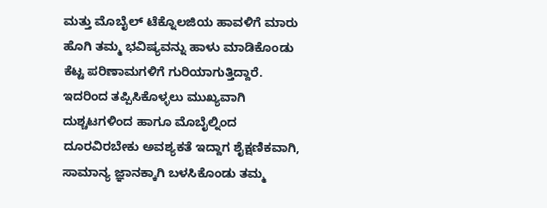ಮತ್ತು ಮೊಬೈಲ್ ಟೆಕ್ನೊಲಜಿಯ ಹಾವಳಿಗೆ ಮಾರು ಹೊಗಿ ತಮ್ಮ ಭವಿಷ್ಯವನ್ನು ಹಾಳು ಮಾಡಿಕೊಂಡು ಕೆಟ್ಟ ಪರಿಣಾಮಗಳಿಗೆ ಗುರಿಯಾಗುತ್ತಿದ್ದಾರೆ. ಇದರಿಂದ ತಪ್ಪಿಸಿಕೊಳ್ಳಲು ಮುಖ್ಯವಾಗಿ ದುಶ್ಚಟಗಳಿಂದ ಹಾಗೂ ಮೊಬೈಲ್ನಿಂದ ದೂರವಿರಬೇಕು ಅವಶ್ಯಕತೆ ಇದ್ದಾಗ ಶೈಕ್ಷಣಿಕವಾಗಿ, ಸಾಮಾನ್ಯ ಜ್ಞಾನಕ್ಕಾಗಿ ಬಳಸಿಕೊಂಡು ತಮ್ಮ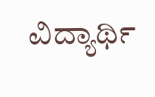ವಿದ್ಯಾರ್ಥಿ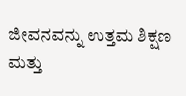ಜೀವನವನ್ನು ಉತ್ತಮ ಶಿಕ್ಷಣ ಮತ್ತು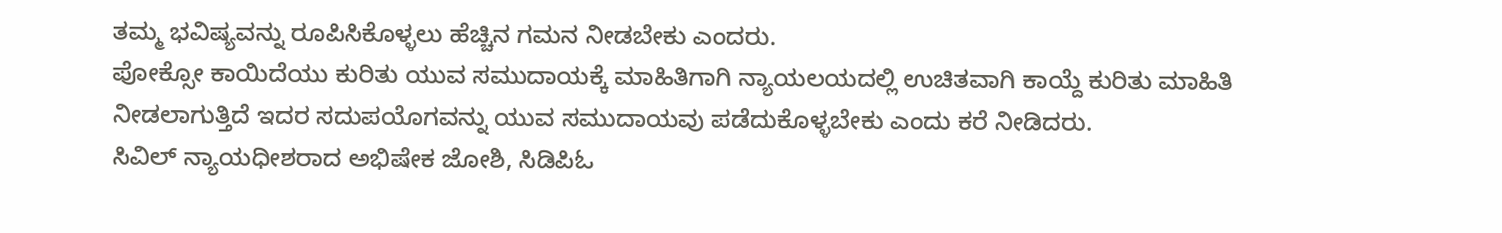ತಮ್ಮ ಭವಿಷ್ಯವನ್ನು ರೂಪಿಸಿಕೊಳ್ಳಲು ಹೆಚ್ಚಿನ ಗಮನ ನೀಡಬೇಕು ಎಂದರು.
ಪೋಕ್ಸೋ ಕಾಯಿದೆಯು ಕುರಿತು ಯುವ ಸಮುದಾಯಕ್ಕೆ ಮಾಹಿತಿಗಾಗಿ ನ್ಯಾಯಲಯದಲ್ಲಿ ಉಚಿತವಾಗಿ ಕಾಯ್ದೆ ಕುರಿತು ಮಾಹಿತಿ ನೀಡಲಾಗುತ್ತಿದೆ ಇದರ ಸದುಪಯೊಗವನ್ನು ಯುವ ಸಮುದಾಯವು ಪಡೆದುಕೊಳ್ಳಬೇಕು ಎಂದು ಕರೆ ನೀಡಿದರು.
ಸಿವಿಲ್ ನ್ಯಾಯಧೀಶರಾದ ಅಭಿಷೇಕ ಜೋಶಿ, ಸಿಡಿಪಿಓ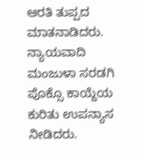ಆರತಿ ತುಪ್ಪದ ಮಾತನಾಡಿದರು. ನ್ಯಾಯವಾದಿ ಮಂಜುಳಾ ಸರಡಗಿ ಪೊಕ್ಸೊ ಕಾಯ್ದೆಯ ಕುರಿತು ಉಪನ್ಯಾಸ ನೀಡಿದರು.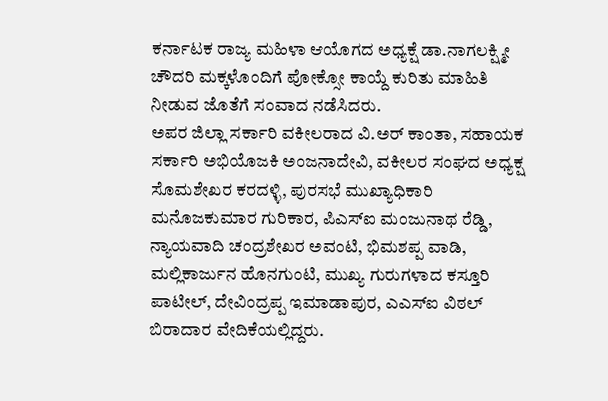ಕರ್ನಾಟಕ ರಾಜ್ಯ ಮಹಿಳಾ ಆಯೊಗದ ಅಧ್ಯಕ್ಷೆ ಡಾ.ನಾಗಲಕ್ಷ್ಮೀ ಚೌದರಿ ಮಕ್ಕಳೊಂದಿಗೆ ಪೋಕ್ಸೋ ಕಾಯ್ದೆ ಕುರಿತು ಮಾಹಿತಿ ನೀಡುವ ಜೊತೆಗೆ ಸಂವಾದ ನಡೆಸಿದರು.
ಅಪರ ಜಿಲ್ಲಾ ಸರ್ಕಾರಿ ವಕೀಲರಾದ ವಿ.ಅರ್ ಕಾಂತಾ, ಸಹಾಯಕ ಸರ್ಕಾರಿ ಅಭಿಯೊಜಕಿ ಅಂಜನಾದೇವಿ, ವಕೀಲರ ಸಂಘದ ಅಧ್ಯಕ್ಷ ಸೊಮಶೇಖರ ಕರದಳ್ಳಿ, ಪುರಸಭೆ ಮುಖ್ಯಾಧಿಕಾರಿ ಮನೊಜಕುಮಾರ ಗುರಿಕಾರ, ಪಿಎಸ್ಐ ಮಂಜುನಾಥ ರೆಡ್ಡಿ, ನ್ಯಾಯವಾದಿ ಚಂದ್ರಶೇಖರ ಅವಂಟಿ, ಭಿಮಶಪ್ಪ ವಾಡಿ, ಮಲ್ಲಿಕಾರ್ಜುನ ಹೊನಗುಂಟಿ, ಮುಖ್ಯ ಗುರುಗಳಾದ ಕಸ್ತೂರಿ ಪಾಟೀಲ್, ದೇವಿಂದ್ರಪ್ಪ ಇಮಾಡಾಪುರ, ಎಎಸ್ಐ ವಿಠಲ್ ಬಿರಾದಾರ ವೇದಿಕೆಯಲ್ಲಿದ್ದರು.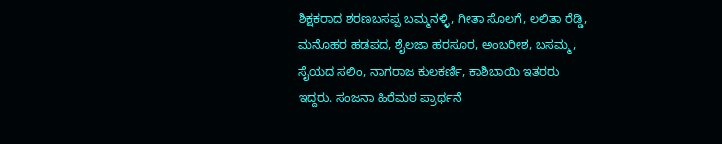ಶಿಕ್ಷಕರಾದ ಶರಣಬಸಪ್ಪ ಬಮ್ಮನಳ್ಳಿ, ಗೀತಾ ಸೊಲಗೆ, ಲಲಿತಾ ರೆಡ್ಡಿ, ಮನೊಹರ ಹಡಪದ, ಶೈಲಜಾ ಹರಸೂರ, ಅಂಬರೀಶ, ಬಸಮ್ಮ, ಸೈಯದ ಸಲಿಂ, ನಾಗರಾಜ ಕುಲಕರ್ಣಿ, ಕಾಶಿಬಾಯಿ ಇತರರು ಇದ್ದರು. ಸಂಜನಾ ಹಿರೆಮಠ ಪ್ರಾರ್ಥನೆ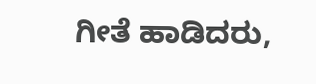ಗೀತೆ ಹಾಡಿದರು,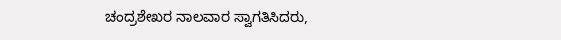ಚಂದ್ರಶೇಖರ ನಾಲವಾರ ಸ್ವಾಗತಿಸಿದರು,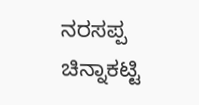ನರಸಪ್ಪ ಚಿನ್ನಾಕಟ್ಟಿ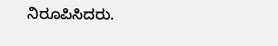ನಿರೂಪಿಸಿದರು.